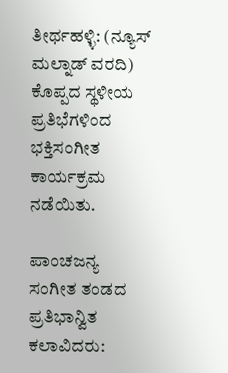ತೀರ್ಥಹಳ್ಳಿ: (ನ್ಯೂಸ್ ಮಲ್ನಾಡ್ ವರದಿ) ಕೊಪ್ಪದ ಸ್ಥಳೀಯ ಪ್ರತಿಭೆಗಳಿಂದ ಭಕ್ತಿಸಂಗೀತ ಕಾರ್ಯಕ್ರಮ ನಡೆಯಿತು.

ಪಾಂಚಜನ್ಯ ಸಂಗೀತ ತಂಡದ ಪ್ರತಿಭಾನ್ವಿತ ಕಲಾವಿದರು: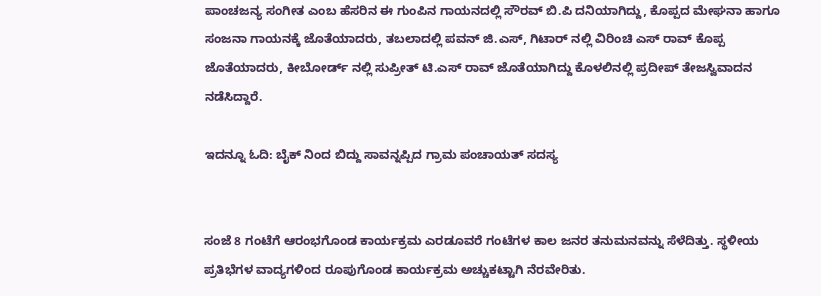ಪಾಂಚಜನ್ಯ ಸಂಗೀತ ಎಂಬ ಹೆಸರಿನ ಈ ಗುಂಪಿನ ಗಾಯನದಲ್ಲಿ ಸೌರವ್ ಬಿ.ಪಿ ದನಿಯಾಗಿದ್ದು, ಕೊಪ್ಪದ ಮೇಘನಾ ಹಾಗೂ ಸಂಜನಾ ಗಾಯನಕ್ಕೆ ಜೊತೆಯಾದರು, ತಬಲಾದಲ್ಲಿ ಪವನ್ ಜಿ.ಎಸ್, ಗಿಟಾರ್ ನಲ್ಲಿ ವಿರಿಂಚಿ ಎಸ್ ರಾವ್ ಕೊಪ್ಪ ಜೊತೆಯಾದರು, ಕೀಬೋರ್ಡ್ ನಲ್ಲಿ ಸುಪ್ರೀತ್ ಟಿ.ಎಸ್ ರಾವ್ ಜೊತೆಯಾಗಿದ್ದು ಕೊಳಲಿನಲ್ಲಿ ಪ್ರದೀಪ್ ತೇಜಸ್ವಿವಾದನ ನಡೆಸಿದ್ದಾರೆ.

ಇದನ್ನೂ ಓದಿ: ಬೈಕ್ ನಿಂದ ಬಿದ್ದು ಸಾವನ್ನಪ್ಪಿದ ಗ್ರಾಮ ಪಂಚಾಯತ್ ಸದಸ್ಯ


ಸಂಜೆ 8 ಗಂಟೆಗೆ ಆರಂಭಗೊಂಡ ಕಾರ್ಯಕ್ರಮ ಎರಡೂವರೆ ಗಂಟೆಗಳ ಕಾಲ ಜನರ ತನುಮನವನ್ನು ಸೆಳೆದಿತ್ತು. ಸ್ಥಳೀಯ ಪ್ರತಿಭೆಗಳ ವಾದ್ಯಗಳಿಂದ ರೂಪುಗೊಂಡ ಕಾರ್ಯಕ್ರಮ ಅಚ್ಚುಕಟ್ಟಾಗಿ ನೆರವೇರಿತು.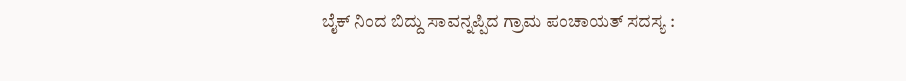ಬೈಕ್ ನಿಂದ ಬಿದ್ದು ಸಾವನ್ನಪ್ಪಿದ ಗ್ರಾಮ ಪಂಚಾಯತ್ ಸದಸ್ಯ :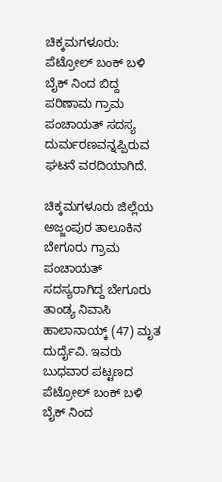ಚಿಕ್ಕಮಗಳೂರು: ಪೆಟ್ರೋಲ್ ಬಂಕ್ ಬಳಿ ಬೈಕ್ ನಿಂದ ಬಿದ್ದ ಪರಿಣಾಮ ಗ್ರಾಮ ಪಂಚಾಯತ್ ಸದಸ್ಯ ದುರ್ಮರಣವನ್ನಪ್ಪಿರುವ ಘಟನೆ ವರದಿಯಾಗಿದೆ.

ಚಿಕ್ಕಮಗಳೂರು ಜಿಲ್ಲೆಯ ಅಜ್ಜಂಪುರ ತಾಲೂಕಿನ ಬೇಗೂರು ಗ್ರಾಮ ಪಂಚಾಯತ್ ಸದಸ್ಯರಾಗಿದ್ದ ಬೇಗೂರು ತಾಂಡ್ಯ ನಿವಾಸಿ ಹಾಲಾನಾಯ್ಕ್ (47) ಮೃತ ದುರ್ದೈವಿ. ಇವರು ಬುಧವಾರ ಪಟ್ಟಣದ ಪೆಟ್ರೋಲ್ ಬಂಕ್ ಬಳಿ ಬೈಕ್ ನಿಂದ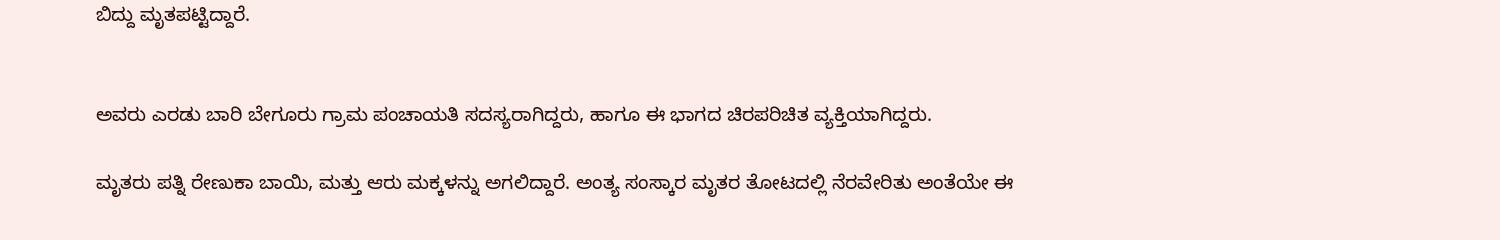ಬಿದ್ದು ಮೃತಪಟ್ಟಿದ್ದಾರೆ.


ಅವರು ಎರಡು ಬಾರಿ ಬೇಗೂರು ಗ್ರಾಮ ಪಂಚಾಯತಿ ಸದಸ್ಯರಾಗಿದ್ದರು, ಹಾಗೂ ಈ ಭಾಗದ ಚಿರಪರಿಚಿತ ವ್ಯಕ್ತಿಯಾಗಿದ್ದರು.

ಮೃತರು ಪತ್ನಿ ರೇಣುಕಾ ಬಾಯಿ, ಮತ್ತು ಆರು ಮಕ್ಕಳನ್ನು ಅಗಲಿದ್ದಾರೆ. ಅಂತ್ಯ ಸಂಸ್ಕಾರ ಮೃತರ ತೋಟದಲ್ಲಿ ನೆರವೇರಿತು ಅಂತೆಯೇ ಈ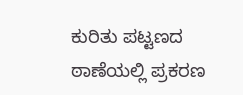ಕುರಿತು ಪಟ್ಟಣದ ಠಾಣೆಯಲ್ಲಿ ಪ್ರಕರಣ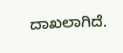ದಾಖಲಾಗಿದೆ.